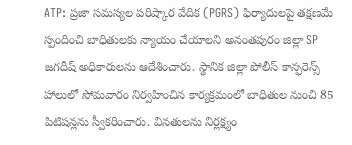ATP: ప్రజా సమస్యల పరిష్కార వేదిక (PGRS) ఫిర్యాదులపై తక్షణమే స్పందించి బాధితులకు న్యాయం చేయాలని అనంతపురం జిల్లా SP జగదీష్ అధికారులను ఆదేశించారు. స్థానిక జిల్లా పోలీస్ కాన్ఫరెన్స్ హాలులో సోమవారం నిర్వహించిన కార్యక్రమంలో బాధితుల నుంచి 85 పిటిషన్లను స్వీకరించారు. వినతులను నిర్లక్ష్యం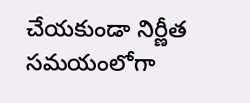చేయకుండా నిర్ణీత సమయంలోగా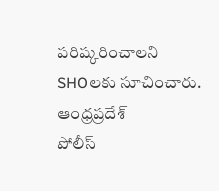పరిష్కరించాలని SHOలకు సూచించారు.
ఆంధ్రప్రదేశ్
పోలీస్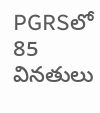PGRSలో 85 వినతులు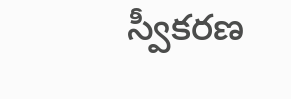స్వీకరణ